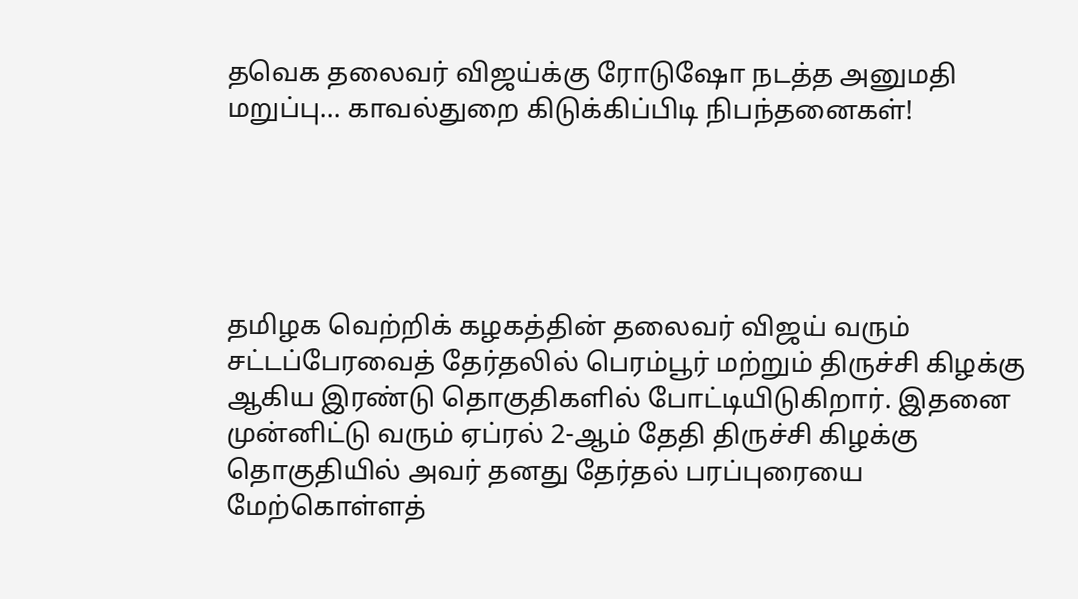தவெக தலைவர் விஜய்க்கு ரோடுஷோ நடத்த அனுமதி மறுப்பு... காவல்துறை கிடுக்கிப்பிடி நிபந்தனைகள்!





தமிழக வெற்றிக் கழகத்தின் தலைவர் விஜய் வரும் சட்டப்பேரவைத் தேர்தலில் பெரம்பூர் மற்றும் திருச்சி கிழக்கு ஆகிய இரண்டு தொகுதிகளில் போட்டியிடுகிறார். இதனை முன்னிட்டு வரும் ஏப்ரல் 2-ஆம் தேதி திருச்சி கிழக்கு தொகுதியில் அவர் தனது தேர்தல் பரப்புரையை மேற்கொள்ளத்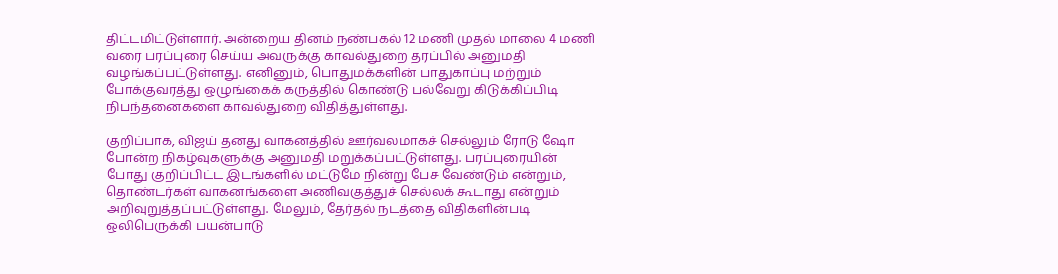திட்டமிட்டுள்ளார். அன்றைய தினம் நண்பகல் 12 மணி முதல் மாலை 4 மணி வரை பரப்புரை செய்ய அவருக்கு காவல்துறை தரப்பில் அனுமதி வழங்கப்பட்டுள்ளது. எனினும், பொதுமக்களின் பாதுகாப்பு மற்றும் போக்குவரத்து ஒழுங்கைக் கருத்தில் கொண்டு பல்வேறு கிடுக்கிப்பிடி நிபந்தனைகளை காவல்துறை விதித்துள்ளது.

குறிப்பாக, விஜய் தனது வாகனத்தில் ஊர்வலமாகச் செல்லும் ரோடு ஷோ போன்ற நிகழ்வுகளுக்கு அனுமதி மறுக்கப்பட்டுள்ளது. பரப்புரையின் போது குறிப்பிட்ட இடங்களில் மட்டுமே நின்று பேச வேண்டும் என்றும், தொண்டர்கள் வாகனங்களை அணிவகுத்துச் செல்லக் கூடாது என்றும் அறிவுறுத்தப்பட்டுள்ளது. மேலும், தேர்தல் நடத்தை விதிகளின்படி ஒலிபெருக்கி பயன்பாடு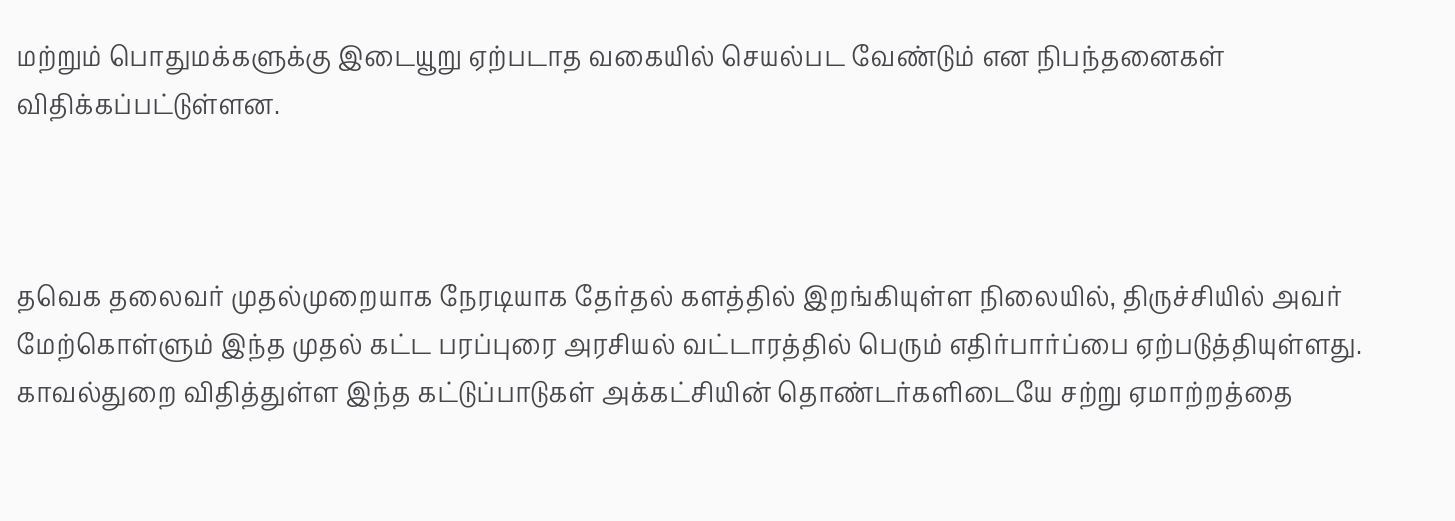மற்றும் பொதுமக்களுக்கு இடையூறு ஏற்படாத வகையில் செயல்பட வேண்டும் என நிபந்தனைகள் விதிக்கப்பட்டுள்ளன.



தவெக தலைவர் முதல்முறையாக நேரடியாக தேர்தல் களத்தில் இறங்கியுள்ள நிலையில், திருச்சியில் அவர் மேற்கொள்ளும் இந்த முதல் கட்ட பரப்புரை அரசியல் வட்டாரத்தில் பெரும் எதிர்பார்ப்பை ஏற்படுத்தியுள்ளது. காவல்துறை விதித்துள்ள இந்த கட்டுப்பாடுகள் அக்கட்சியின் தொண்டர்களிடையே சற்று ஏமாற்றத்தை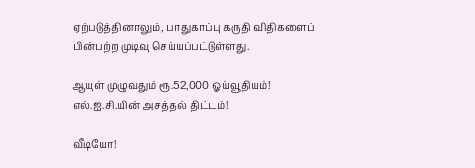ஏற்படுத்தினாலும், பாதுகாப்பு கருதி விதிகளைப் பின்பற்ற முடிவு செய்யப்பட்டுள்ளது.

ஆயுள் முழுவதும் ரூ.52,000 ஓய்வூதியம்! எல்.ஐ.சி.யின் அசத்தல் திட்டம்!

வீடியோ!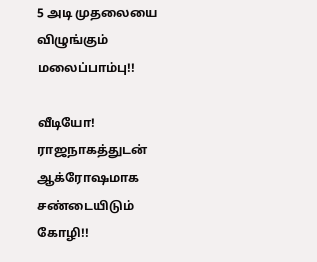5 அடி முதலையை விழுங்கும் மலைப்பாம்பு!!

வீடியோ! ராஜநாகத்துடன் ஆக்ரோஷமாக சண்டையிடும் கோழி!!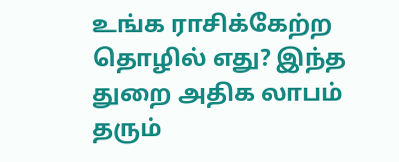உங்க ராசிக்கேற்ற தொழில் எது? இந்த துறை அதிக லாபம் தரும்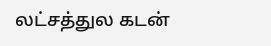லட்சத்துல கடன்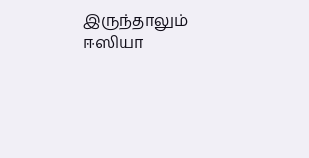இருந்தாலும் ஈஸியா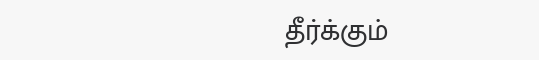தீர்க்கும்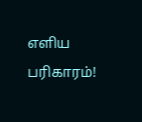எளிய பரிகாரம்!